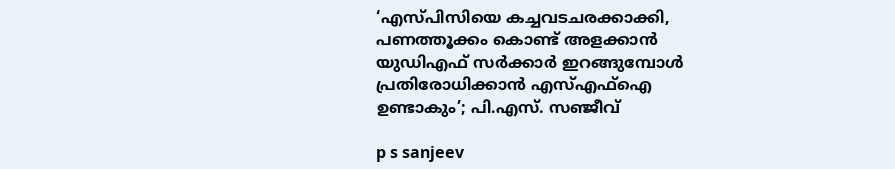‘എസ്പിസിയെ കച്ചവടചരക്കാക്കി, പണത്തൂക്കം കൊണ്ട് അളക്കാൻ യുഡിഎഫ് സർക്കാർ ഇറങ്ങുമ്പോൾ പ്രതിരോധിക്കാൻ എസ്എഫ്ഐ ഉണ്ടാകും’; പി.എസ്. സഞ്ജീവ്

p s sanjeev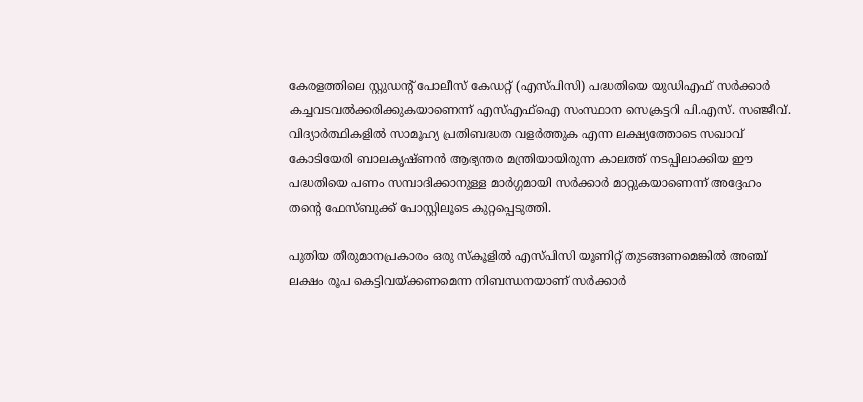കേരളത്തിലെ സ്റ്റുഡന്റ് പോലീസ് കേഡറ്റ് (എസ്പിസി) പദ്ധതിയെ യുഡിഎഫ് സർക്കാർ കച്ചവടവൽക്കരിക്കുകയാണെന്ന് എസ്എഫ്ഐ സംസ്ഥാന സെക്രട്ടറി പി.എസ്. സഞ്ജീവ്. വിദ്യാർത്ഥികളിൽ സാമൂഹ്യ പ്രതിബദ്ധത വളർത്തുക എന്ന ലക്ഷ്യത്തോടെ സഖാവ് കോടിയേരി ബാലകൃഷ്ണൻ ആഭ്യന്തര മന്ത്രിയായിരുന്ന കാലത്ത് നടപ്പിലാക്കിയ ഈ പദ്ധതിയെ പണം സമ്പാദിക്കാനുള്ള മാർഗ്ഗമായി സർക്കാർ മാറ്റുകയാണെന്ന് അദ്ദേഹം തന്റെ ഫേസ്ബുക്ക് പോസ്റ്റിലൂടെ കുറ്റപ്പെടുത്തി.

പുതിയ തീരുമാനപ്രകാരം ഒരു സ്കൂളിൽ എസ്പിസി യൂണിറ്റ് തുടങ്ങണമെങ്കിൽ അഞ്ച് ലക്ഷം രൂപ കെട്ടിവയ്ക്കണമെന്ന നിബന്ധനയാണ് സർക്കാർ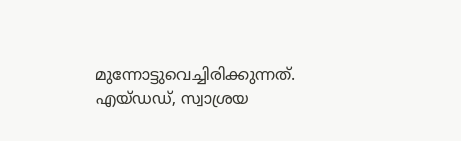മുന്നോട്ടുവെച്ചിരിക്കുന്നത്. എയ്ഡഡ്, സ്വാശ്രയ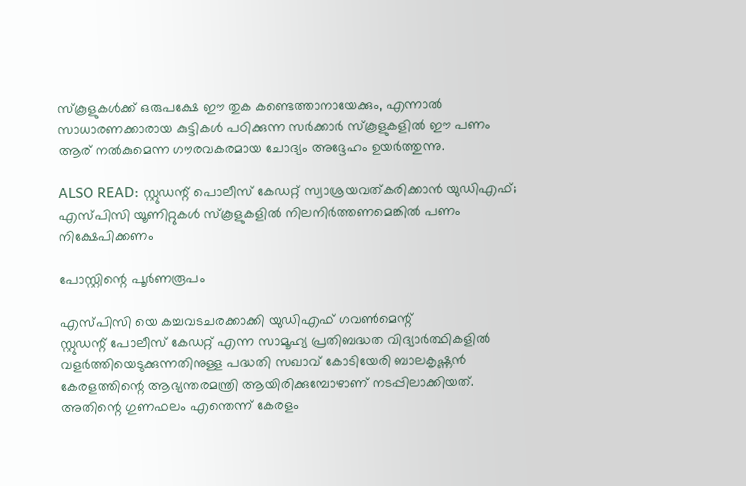സ്കൂളുകൾക്ക് ഒരുപക്ഷേ ഈ തുക കണ്ടെത്താനായേക്കും, എന്നാൽ സാധാരണക്കാരായ കുട്ടികൾ പഠിക്കുന്ന സർക്കാർ സ്കൂളുകളിൽ ഈ പണം ആര് നൽകുമെന്ന ഗൗരവകരമായ ചോദ്യം അദ്ദേഹം ഉയർത്തുന്നു.

ALSO READ: സ്റ്റുഡന്റ് പൊലീസ് കേഡറ്റ് സ്വാശ്രയവത്കരിക്കാൻ യുഡിഎഫ്; എസ്പിസി യൂണിറ്റുകൾ സ്കൂളുകളിൽ നിലനിർത്തണമെങ്കിൽ പണം നിക്ഷേപിക്കണം

പോസ്റ്റിന്റെ പൂർണരൂപം

എസ്പിസി യെ കച്ചവടചരക്കാക്കി യുഡിഎഫ് ഗവൺമെന്റ്
സ്റ്റുഡന്റ് പോലീസ് കേഡറ്റ് എന്ന സാമൂഹ്യ പ്രതിബദ്ധത വിദ്യാർത്ഥികളിൽ വളർത്തിയെടുക്കുന്നതിനുള്ള പദ്ധതി സഖാവ് കോടിയേരി ബാലകൃഷ്ണൻ കേരളത്തിന്റെ ആഭ്യന്തരമന്ത്രി ആയിരിക്കുമ്പോഴാണ് നടപ്പിലാക്കിയത്. അതിന്റെ ഗുണഫലം എന്തെന്ന് കേരളം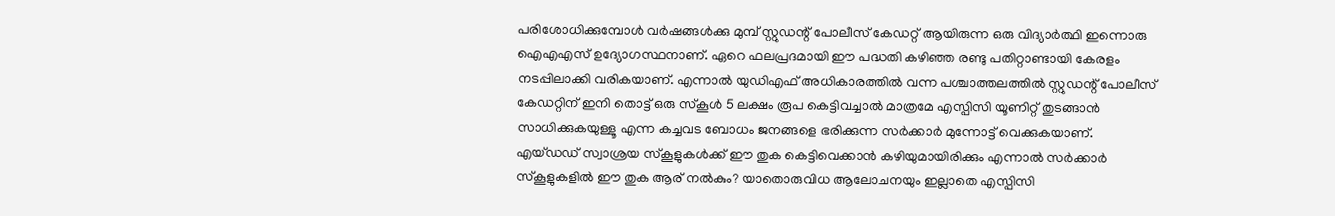പരിശോധിക്കുമ്പോൾ വർഷങ്ങൾക്കു മുമ്പ് സ്റ്റുഡന്റ് പോലീസ് കേഡറ്റ് ആയിരുന്ന ഒരു വിദ്യാർത്ഥി ഇന്നൊരു ഐഎഎസ് ഉദ്യോഗസ്ഥനാണ്. ഏറെ ഫലപ്രദമായി ഈ പദ്ധതി കഴിഞ്ഞ രണ്ടു പതിറ്റാണ്ടായി കേരളം നടപ്പിലാക്കി വരികയാണ്. എന്നാൽ യുഡിഎഫ് അധികാരത്തിൽ വന്ന പശ്ചാത്തലത്തിൽ സ്റ്റുഡന്റ് പോലീസ് കേഡറ്റിന് ഇനി തൊട്ട് ഒരു സ്കൂൾ 5 ലക്ഷം രൂപ കെട്ടിവച്ചാൽ മാത്രമേ എസ്പിസി യൂണിറ്റ് തുടങ്ങാൻ സാധിക്കുകയുള്ളൂ എന്ന കച്ചവട ബോധം ജനങ്ങളെ ഭരിക്കുന്ന സർക്കാർ മുന്നോട്ട് വെക്കുകയാണ്.
എയ്ഡഡ് സ്വാശ്രയ സ്കൂളുകൾക്ക് ഈ തുക കെട്ടിവെക്കാൻ കഴിയുമായിരിക്കും എന്നാൽ സർക്കാർ സ്കൂളുകളിൽ ഈ തുക ആര് നൽകും? യാതൊരുവിധ ആലോചനയും ഇല്ലാതെ എസ്പിസി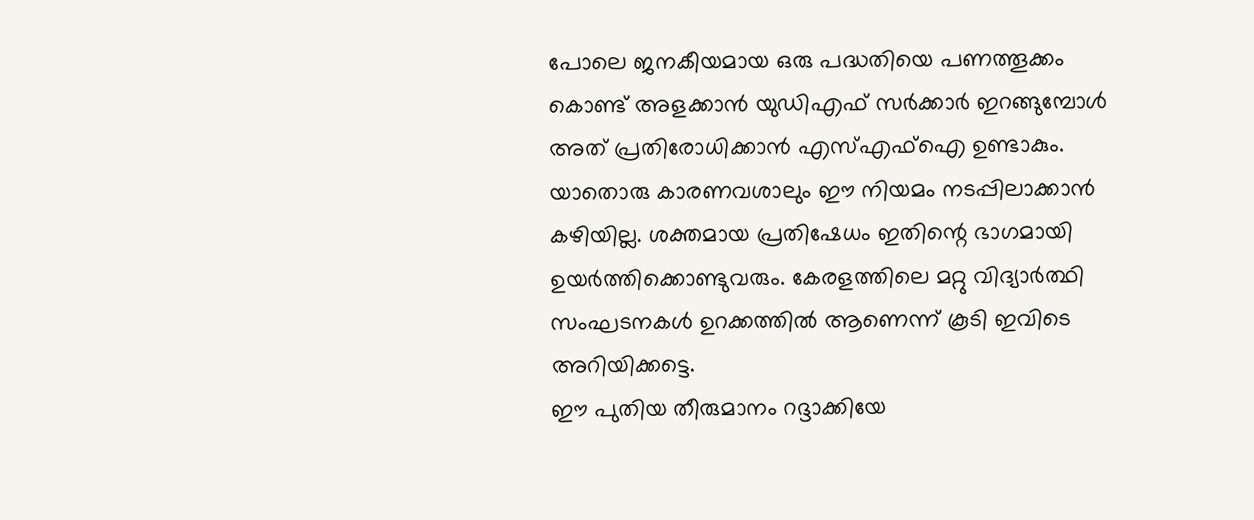പോലെ ജനകീയമായ ഒരു പദ്ധതിയെ പണത്തൂക്കം കൊണ്ട് അളക്കാൻ യുഡിഎഫ് സർക്കാർ ഇറങ്ങുമ്പോൾ അത് പ്രതിരോധിക്കാൻ എസ്എഫ്ഐ ഉണ്ടാകും. യാതൊരു കാരണവശാലും ഈ നിയമം നടപ്പിലാക്കാൻ കഴിയില്ല. ശക്തമായ പ്രതിഷേധം ഇതിന്റെ ഭാഗമായി ഉയർത്തിക്കൊണ്ടുവരും. കേരളത്തിലെ മറ്റു വിദ്യാർത്ഥി സംഘടനകൾ ഉറക്കത്തിൽ ആണെന്ന് കൂടി ഇവിടെ അറിയിക്കട്ടെ.
ഈ പുതിയ തീരുമാനം റദ്ദാക്കിയേ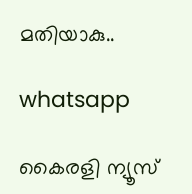മതിയാകു..

whatsapp

കൈരളി ന്യൂസ്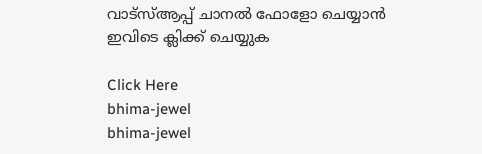വാട്‌സ്ആപ്പ് ചാനല്‍ ഫോളോ ചെയ്യാന്‍ ഇവിടെ ക്ലിക്ക് ചെയ്യുക

Click Here
bhima-jewel
bhima-jewel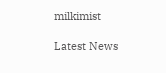milkimist

Latest News